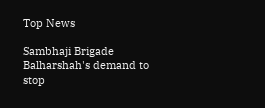Top News

Sambhaji Brigade Balharshah's demand to stop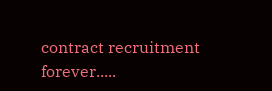contract recruitment forever.....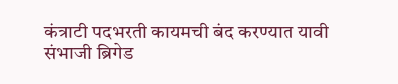कंत्राटी पदभरती कायमची बंद करण्यात यावी संभाजी ब्रिगेड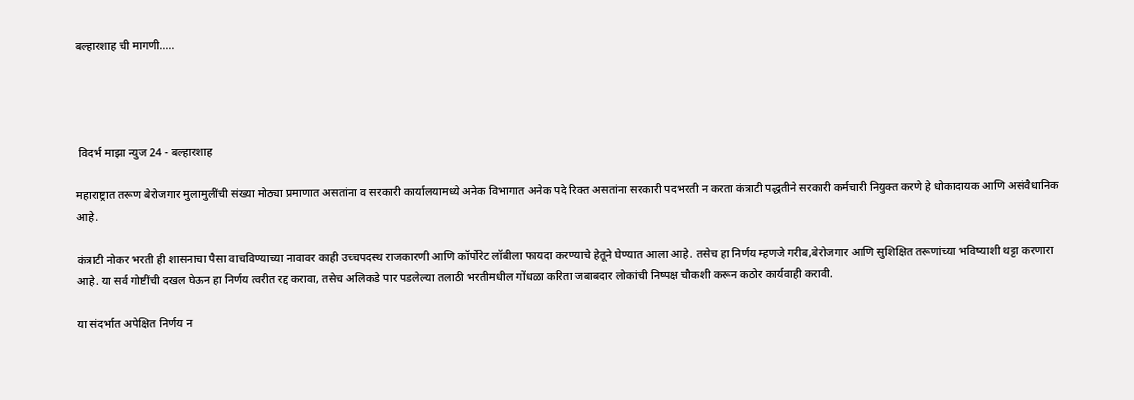बल्हारशाह ची मागणी.....




 विदर्भ माझा न्युज 24 - बल्हारशाह

महाराष्ट्रात तरूण बेरोजगार मुलामुलींची संख्या मोठ्या प्रमाणात असतांना व सरकारी कार्यालयामध्ये अनेक विभागात अनेक पदे रिक्त असतांना सरकारी पदभरती न करता कंत्राटी पद्धतीने सरकारी कर्मचारी नियुक्त करणे हे धोकादायक आणि असंवैधानिक आहे.

कंत्राटी नोकर भरती ही शासनाचा पैसा वाचविण्याच्या नावावर काही उच्चपदस्थ राजकारणी आणि कॉर्पोरेट लॉबीला फायदा करण्याचे हेतूने घेण्यात आला आहे. तसेच हा निर्णय म्हणजे गरीब,बेरोजगार आणि सुशिक्षित तरूणांच्या भविष्याशी थट्टा करणारा आहे. या सर्व गोष्टींची दखल घेऊन हा निर्णय त्वरीत रद्द करावा, तसेच अलिकडे पार पडलेल्या तलाठी भरतीमधील गोंधळा करिता जबाबदार लोकांची निष्पक्ष चौकशी करून कठोर कार्यवाही करावी.

या संदर्भात अपेक्षित निर्णय न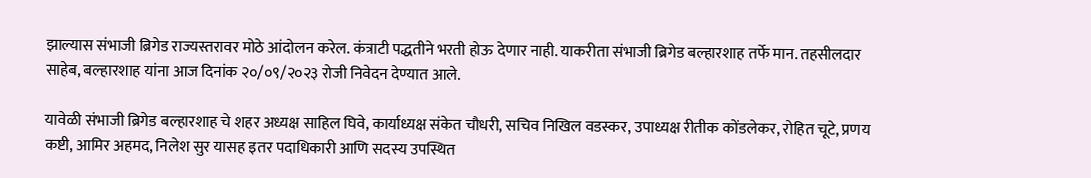झाल्यास संभाजी ब्रिगेड राज्यस्तरावर मोठे आंदोलन करेल. कंत्राटी पद्धतीने भरती होऊ देणार नाही. याकरीता संभाजी ब्रिगेड बल्हारशाह तर्फे मान. तहसीलदार साहेब, बल्हारशाह यांना आज दिनांक २०/०९/२०२३ रोजी निवेदन देण्यात आले.

यावेळी संभाजी ब्रिगेड बल्हारशाह चे शहर अध्यक्ष साहिल घिवे, कार्याध्यक्ष संकेत चौधरी, सचिव निखिल वडस्कर, उपाध्यक्ष रीतीक कोंडलेकर, रोहित चूटे, प्रणय कष्टी, आमिर अहमद, निलेश सुर यासह इतर पदाधिकारी आणि सदस्य उपस्थित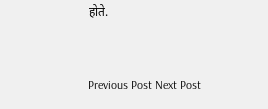होते.



Previous Post Next Post